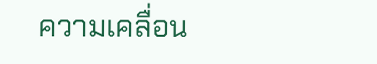ความเคลื่อน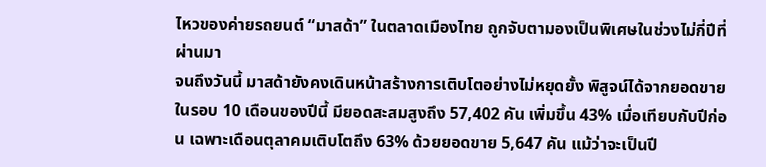ไหวของค่ายรถยนต์ “มาสด้า” ในตลาดเมืองไทย ถูกจับตามองเป็นพิเศษในช่วงไม่กี่ปีที่ผ่านมา
จนถึงวันนี้ มาสด้ายังคงเดินหน้าสร้างการเติบโตอย่างไม่หยุดยั้ง พิสูจน์ได้จากยอดขายในรอบ 10 เดือนของปีนี้ มียอดสะสมสูงถึง 57,402 คัน เพิ่มขึ้น 43% เมื่อเทียบกับปีก่อน เฉพาะเดือนตุลาคมเติบโตถึง 63% ด้วยยอดขาย 5,647 คัน แม้ว่าจะเป็นปี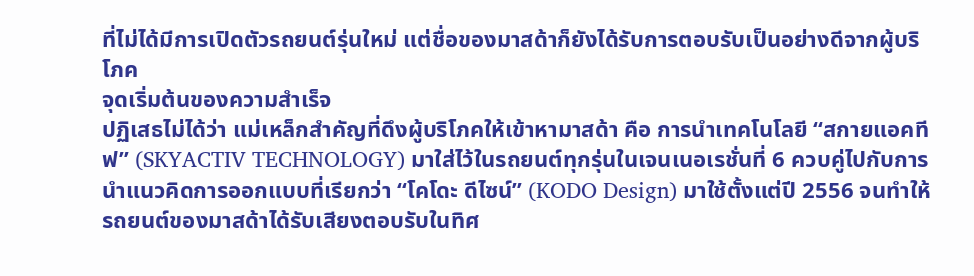ที่ไม่ได้มีการเปิดตัวรถยนต์รุ่นใหม่ แต่ชื่อของมาสด้าก็ยังได้รับการตอบรับเป็นอย่างดีจากผู้บริโภค
จุดเริ่มต้นของความสำเร็จ
ปฏิเสธไม่ได้ว่า แม่เหล็กสำคัญที่ดึงผู้บริโภคให้เข้าหามาสด้า คือ การนำเทคโนโลยี “สกายแอคทีฟ” (SKYACTIV TECHNOLOGY) มาใส่ไว้ในรถยนต์ทุกรุ่นในเจนเนอเรชั่นที่ 6 ควบคู่ไปกับการนำแนวคิดการออกแบบที่เรียกว่า “โคโดะ ดีไซน์” (KODO Design) มาใช้ตั้งแต่ปี 2556 จนทำให้รถยนต์ของมาสด้าได้รับเสียงตอบรับในทิศ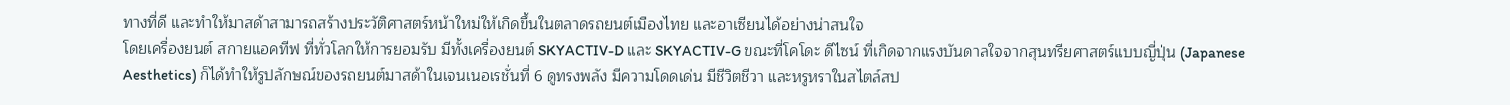ทางที่ดี และทำให้มาสด้าสามารถสร้างประวัติศาสตร์หน้าใหม่ให้เกิดขึ้นในตลาดรถยนต์เมืองไทย และอาเซียนได้อย่างน่าสนใจ
โดยเครื่องยนต์ สกายแอคทีฟ ที่ทั่วโลกให้การยอมรับ มีทั้งเครื่องยนต์ SKYACTIV-D และ SKYACTIV-G ขณะที่โคโดะ ดีไซน์ ที่เกิดจากแรงบันดาลใจจากสุนทรียศาสตร์แบบญี่ปุ่น (Japanese Aesthetics) ก็ได้ทำให้รูปลักษณ์ของรถยนต์มาสด้าในเจนเนอเรชั่นที่ 6 ดูทรงพลัง มีความโดดเด่น มีชีวิตชีวา และหรูหราในสไตล์สป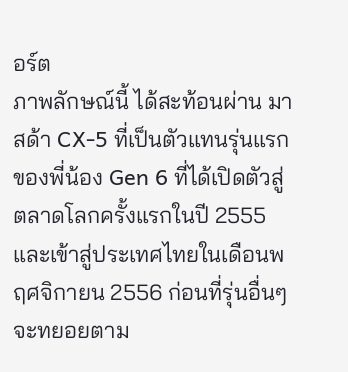อร์ต
ภาพลักษณ์นี้ ได้สะท้อนผ่าน มาสด้า CX-5 ที่เป็นตัวแทนรุ่นแรกของพี่น้อง Gen 6 ที่ได้เปิดตัวสู่ตลาดโลกครั้งแรกในปี 2555 และเข้าสู่ประเทศไทยในเดือนพฤศจิกายน 2556 ก่อนที่รุ่นอื่นๆ จะทยอยตาม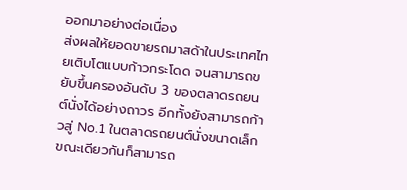ออกมาอย่างต่อเนื่อง
ส่งผลให้ยอดขายรถมาสด้าในประเทศไทยเติบโตแบบก้าวกระโดด จนสามารถขยับขึ้นครองอันดับ 3 ของตลาดรถยนต์นั่งได้อย่างถาวร อีกทั้งยังสามารถก้าวสู่ No.1 ในตลาดรถยนต์นั่งขนาดเล็ก ขณะเดียวกันก็สามารถ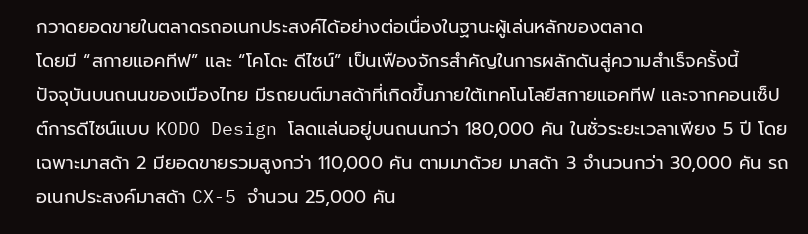กวาดยอดขายในตลาดรถอเนกประสงค์ได้อย่างต่อเนื่องในฐานะผู้เล่นหลักของตลาด
โดยมี “สกายแอคทีฟ” และ “โคโดะ ดีไซน์” เป็นเฟืองจักรสำคัญในการผลักดันสู่ความสำเร็จครั้งนี้
ปัจจุบันบนถนนของเมืองไทย มีรถยนต์มาสด้าที่เกิดขึ้นภายใต้เทคโนโลยีสกายแอคทีฟ และจากคอนเซ็ปต์การดีไซน์แบบ KODO Design โลดแล่นอยู่บนถนนกว่า 180,000 คัน ในชั่วระยะเวลาเพียง 5 ปี โดยเฉพาะมาสด้า 2 มียอดขายรวมสูงกว่า 110,000 คัน ตามมาด้วย มาสด้า 3 จำนวนกว่า 30,000 คัน รถอเนกประสงค์มาสด้า CX-5 จำนวน 25,000 คัน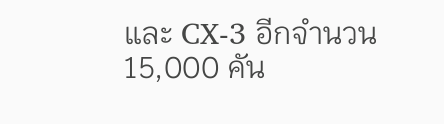และ CX-3 อีกจำนวน 15,000 คัน